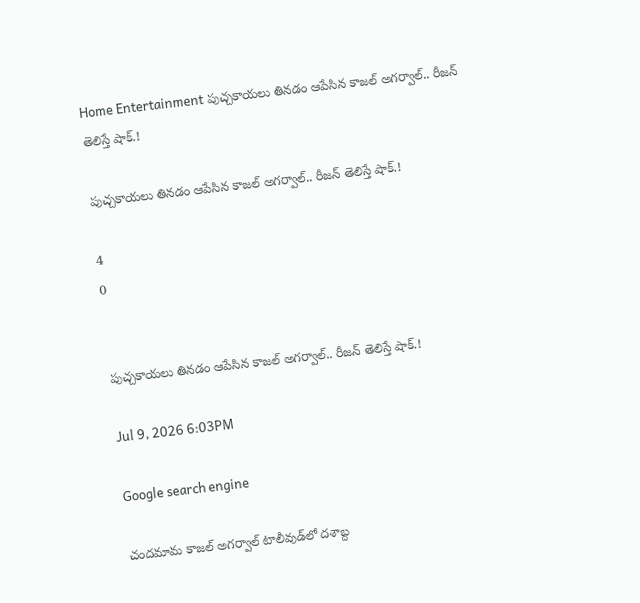Home Entertainment పుచ్చకాయలు తినడం ఆపేసిన కాజల్ అగర్వాల్.. రీజన్ తెలిస్తే షాక్.!

పుచ్చకాయలు తినడం ఆపేసిన కాజల్ అగర్వాల్.. రీజన్ తెలిస్తే షాక్.!

4
0


పుచ్చకాయలు తినడం ఆపేసిన కాజల్ అగర్వాల్.. రీజన్ తెలిస్తే షాక్.!

Jul 9, 2026 6:03PM

Google search engine

చందమామ కాజల్ అగర్వాల్ టాలీవుడ్‌లో దశాబ్ద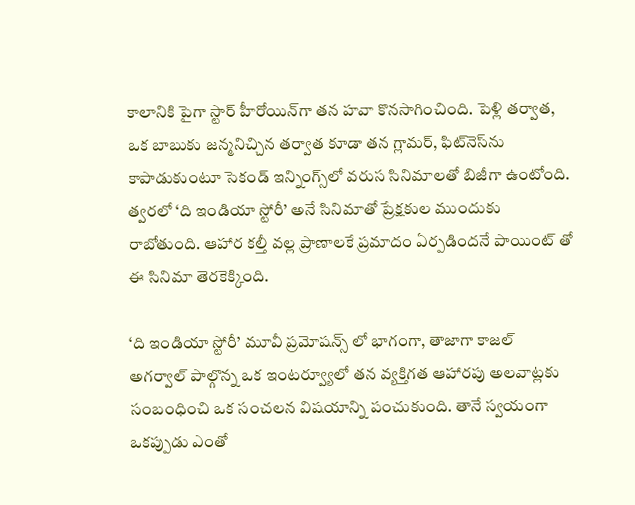కాలానికి పైగా స్టార్ హీరోయిన్‌గా తన హవా కొనసాగించింది. పెళ్లి తర్వాత, ఒక బాబుకు జన్మనిచ్చిన తర్వాత కూడా తన గ్లామర్, ఫిట్‌నెస్‌ను కాపాడుకుంటూ సెకండ్ ఇన్నింగ్స్‌లో వరుస సినిమాలతో బిజీగా ఉంటోంది. త్వరలో ‘ది ఇండియా స్టోరీ’ అనే సినిమాతో ప్రేక్షకుల ముందుకు రాబోతుంది. ఆహార కల్తీ వల్ల ప్రాణాలకే ప్రమాదం ఏర్పడిందనే పాయింట్ తో ఈ సినిమా తెరకెక్కింది.

‘ది ఇండియా స్టోరీ’ మూవీ ప్రమోషన్స్ లో భాగంగా, తాజాగా కాజల్ అగర్వాల్ పాల్గొన్న ఒక ఇంటర్వ్యూలో తన వ్యక్తిగత ఆహారపు అలవాట్లకు సంబంధించి ఒక సంచలన విషయాన్ని పంచుకుంది. తానే స్వయంగా ఒకప్పుడు ఎంతో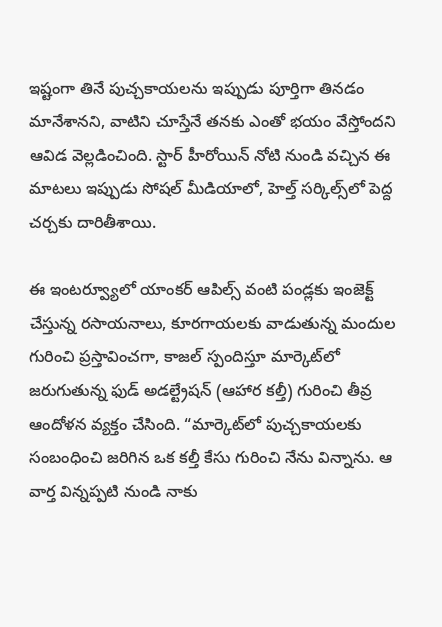ఇష్టంగా తినే పుచ్చకాయలను ఇప్పుడు పూర్తిగా తినడం మానేశానని, వాటిని చూస్తేనే తనకు ఎంతో భయం వేస్తోందని ఆవిడ వెల్లడించింది. స్టార్ హీరోయిన్ నోటి నుండి వచ్చిన ఈ మాటలు ఇప్పుడు సోషల్ మీడియాలో, హెల్త్ సర్కిల్స్‌లో పెద్ద చర్చకు దారితీశాయి.

ఈ ఇంటర్వ్యూలో యాంకర్ ఆపిల్స్ వంటి పండ్లకు ఇంజెక్ట్ చేస్తున్న రసాయనాలు, కూరగాయలకు వాడుతున్న మందుల గురించి ప్రస్తావించగా, కాజల్ స్పందిస్తూ మార్కెట్‌లో జరుగుతున్న ఫుడ్ అడల్ట్రేషన్ (ఆహార కల్తీ) గురించి తీవ్ర ఆందోళన వ్యక్తం చేసింది. “మార్కెట్‌లో పుచ్చకాయలకు సంబంధించి జరిగిన ఒక కల్తీ కేసు గురించి నేను విన్నాను. ఆ వార్త విన్నప్పటి నుండి నాకు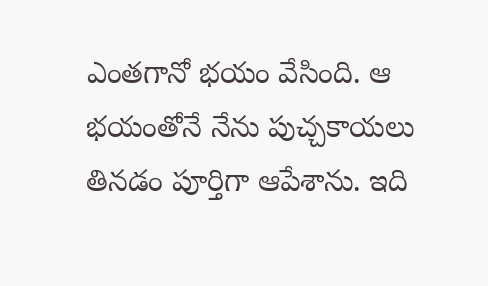ఎంతగానో భయం వేసింది. ఆ భయంతోనే నేను పుచ్చకాయలు తినడం పూర్తిగా ఆపేశాను. ఇది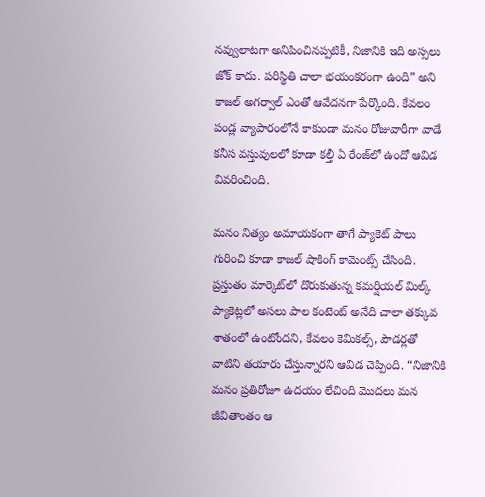నవ్వులాటగా అనిపించినప్పటికీ, నిజానికి ఇది అస్సలు జోక్ కాదు. పరిస్థితి చాలా భయంకరంగా ఉంది” అని కాజల్ అగర్వాల్ ఎంతో ఆవేదనగా పేర్కొంది. కేవలం పండ్ల వ్యాపారంలోనే కాకుండా మనం రోజువారీగా వాడే కనీస వస్తువులలో కూడా కల్తీ ఏ రేంజ్‌లో ఉందో ఆవిడ వివరించింది.

మనం నిత్యం అమాయకంగా తాగే ప్యాకెట్ పాలు గురించి కూడా కాజల్ షాకింగ్ కామెంట్స్ చేసింది. ప్రస్తుతం మార్కెట్‌లో దొరుకుతున్న కమర్షియల్ మిల్క్ ప్యాకెట్లలో అసలు పాల కంటెంట్ అనేది చాలా తక్కువ శాతంలో ఉంటోందని, కేవలం కెమికల్స్, పౌడర్లతో వాటిని తయారు చేస్తున్నారని ఆవిడ చెప్పింది. “నిజానికి మనం ప్రతిరోజూ ఉదయం లేచింది మొదలు మన జీవితాంతం ఆ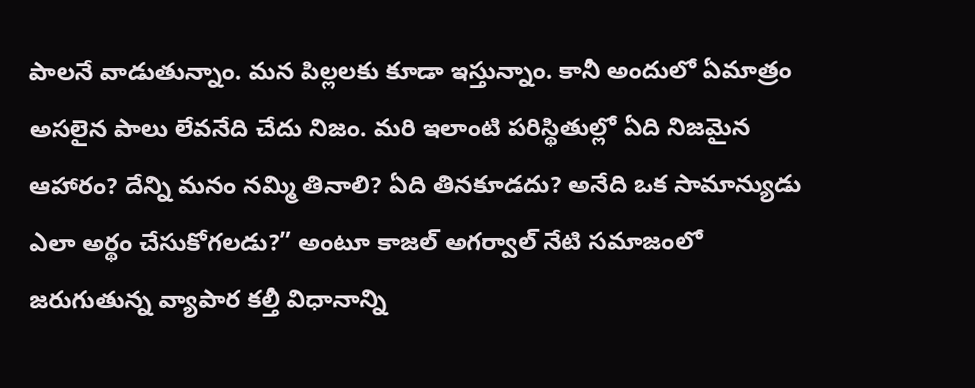పాలనే వాడుతున్నాం. మన పిల్లలకు కూడా ఇస్తున్నాం. కానీ అందులో ఏమాత్రం అసలైన పాలు లేవనేది చేదు నిజం. మరి ఇలాంటి పరిస్థితుల్లో ఏది నిజమైన ఆహారం? దేన్ని మనం నమ్మి తినాలి? ఏది తినకూడదు? అనేది ఒక సామాన్యుడు ఎలా అర్థం చేసుకోగలడు?” అంటూ కాజల్ అగర్వాల్ నేటి సమాజంలో జరుగుతున్న వ్యాపార కల్తీ విధానాన్ని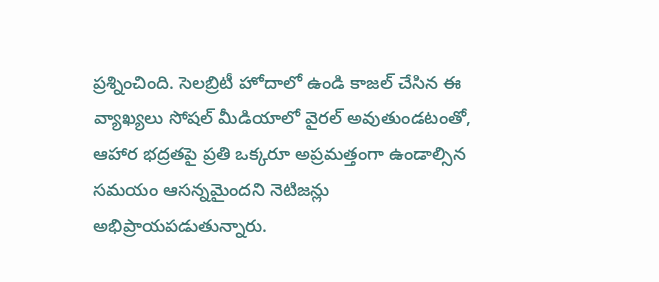ప్రశ్నించింది. సెలబ్రిటీ హోదాలో ఉండి కాజల్ చేసిన ఈ వ్యాఖ్యలు సోషల్ మీడియాలో వైరల్ అవుతుండటంతో, ఆహార భద్రతపై ప్రతి ఒక్కరూ అప్రమత్తంగా ఉండాల్సిన సమయం ఆసన్నమైందని నెటిజన్లు అభిప్రాయపడుతున్నారు.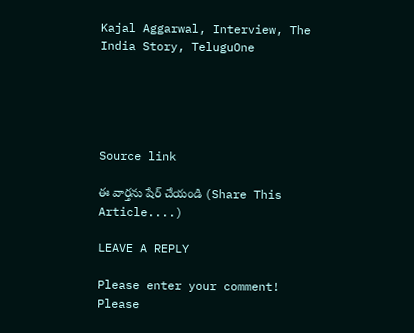Kajal Aggarwal, Interview, The India Story, TeluguOne





Source link

ఈ వార్తను షేర్ చేయండి (Share This Article....)

LEAVE A REPLY

Please enter your comment!
Please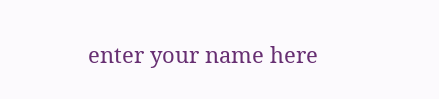enter your name here